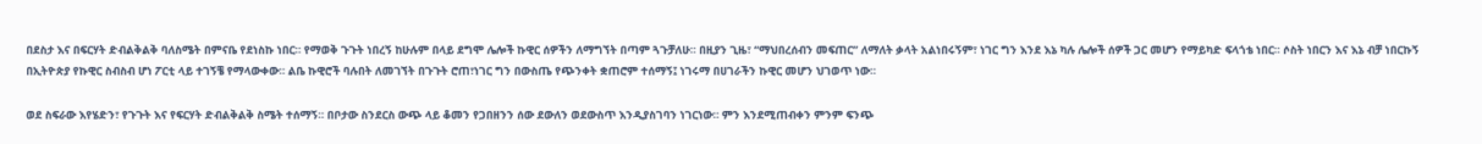በደስታ እና በፍርሃት ድብልቅልቅ ባለስሜት በምናቤ የደነስኩ ነበር። የማወቅ ጉጉት ነበረኝ ከሁሉም በላይ ደግሞ ሌሎች ኩዊር ሰዎችን ለማግኘት በጣም ጓጉቻለሁ። በዚያን ጊዜ፣ “ማህበረሰብን መፍጠር” ለማለት ቃላት አልነበሩኝም፣ ነገር ግን እንደ እኔ ካሉ ሌሎች ሰዎች ጋር መሆን የማይካድ ፍላጎቴ ነበር። ሶስት ነበርን እና እኔ ብቻ ነበርኩኝ በኢትዮጵያ የኩዊር ስብስብ ሆነ ፖርቲ ላይ ተገኝቼ የማላውቀው። ልቤ ኩዊሮች ባሉበት ለመገኘት በጉጉት ሮጠ፣ነገር ግን በውስጤ የጭንቀት ቋጠሮም ተሰማኝ፤ ነገሩማ በሀገራችን ኩዊር መሆን ህገወጥ ነው።

ወደ ስፍራው እየሄድን፣ የጉጉት እና የፍርሃት ድብልቅልቅ ስሜት ተሰማኝ። በቦታው ስንደርስ ውጭ ላይ ቆመን የጋበዘንን ሰው ደውለን ወደውስጥ እንዲያስገባን ነገርነው። ምን እንደሚጠብቀን ምንም ፍንጭ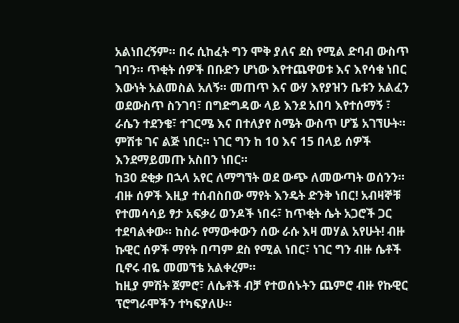አልነበረኝም። በሩ ሲከፈት ግን ሞቅ ያለና ደስ የሚል ድባብ ውስጥ ገባን። ጥቂት ሰዎች በቡድን ሆነው እየተጨዋወቱ እና እየሳቁ ነበር እውነት አልመስል አለኝ። መጠጥ እና ውሃ እየያዝን ቤቱን አልፈን ወደውስጥ ስንገባ፣ በግድግዳው ላይ እንደ አበባ እየተሰማኝ ፣ ራሴን ተደንቄ፣ ተገርሜ እና በተለያየ ስሜት ውስጥ ሆኜ አገኘሁት። ምሽቱ ገና ልጅ ነበር። ነገር ግን ከ 10 እና 15 በላይ ሰዎች እንደማይመጡ አስበን ነበር።
ከ30 ደቂቃ በኋላ አየር ለማግኘት ወደ ውጭ ለመውጣት ወሰንን። ብዙ ሰዎች እዚያ ተሰብስበው ማየት እንዴት ድንቅ ነበር! አብዛኞቹ የተመሳሳይ ፃታ አፍቃሪ ወንዶች ነበሩ፣ ከጥቂት ሴት አጋሮች ጋር ተደባልቀው። ከስራ የማውቀውን ሰው ራሱ እዛ መሃል አየሁት! ብዙ ኩዊር ሰዎች ማየት በጣም ደስ የሚል ነበር፣ ነገር ግን ብዙ ሴቶች ቢኖሩ ብዬ መመኘቴ አልቀረም።
ከዚያ ምሽት ጀምሮ፣ ለሴቶች ብቻ የተወሰኑትን ጨምሮ ብዙ የኩዊር ፕሮግራሞችን ተካፍያለሁ።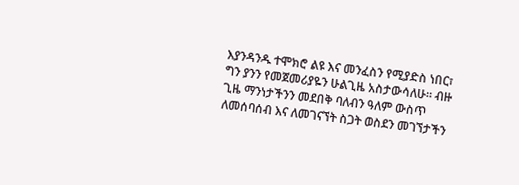እያንዳንዱ ተሞክሮ ልዩ እና መንፈስን የሚያድስ ነበር፣ ግን ያንን የመጀመሪያዬን ሁልጊዜ አስታውሳለሁ። ብዙ ጊዜ ማንነታችንን መደበቅ ባለብን ዓለም ውስጥ ለመሰባሰብ እና ለመገናኘት ስጋት ወስደን መገኘታችን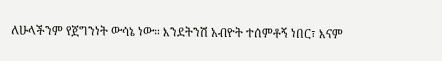ለሁላችንም የጀግንነት ውሳኔ ነው። እንደትንሽ አብዮት ተሰምቶኝ ነበር፣ እናም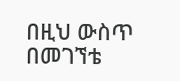በዚህ ውስጥ በመገኘቴ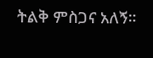ትልቅ ምስጋና አለኝ።